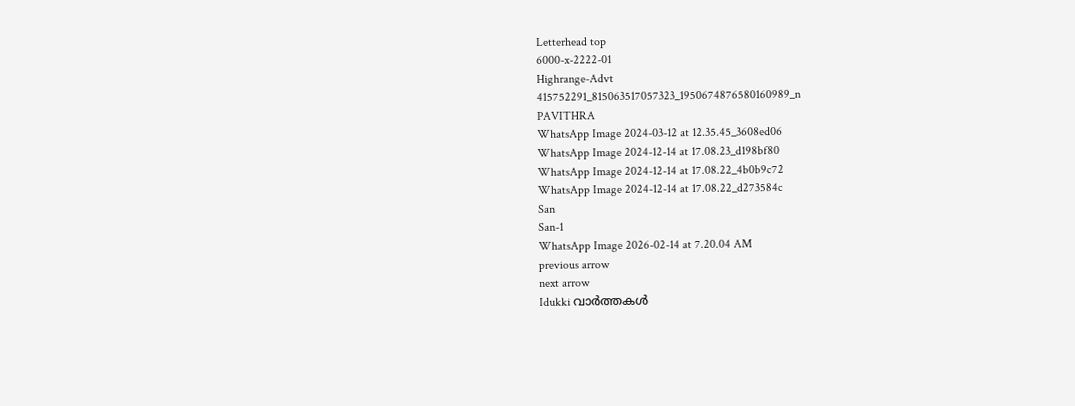Letterhead top
6000-x-2222-01
Highrange-Advt
415752291_815063517057323_1950674876580160989_n
PAVITHRA
WhatsApp Image 2024-03-12 at 12.35.45_3608ed06
WhatsApp Image 2024-12-14 at 17.08.23_d198bf80
WhatsApp Image 2024-12-14 at 17.08.22_4b0b9c72
WhatsApp Image 2024-12-14 at 17.08.22_d273584c
San
San-1
WhatsApp Image 2026-02-14 at 7.20.04 AM
previous arrow
next arrow
Idukki വാര്‍ത്തകള്‍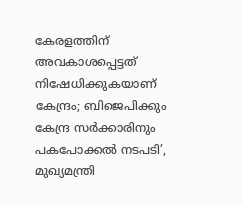കേരളത്തിന് അവകാശപ്പെട്ടത് നിഷേധിക്കുകയാണ് കേന്ദ്രം; ബിജെപിക്കും കേന്ദ്ര സർക്കാരിനും പകപോക്കൽ നടപടി’, മുഖ്യമന്ത്രി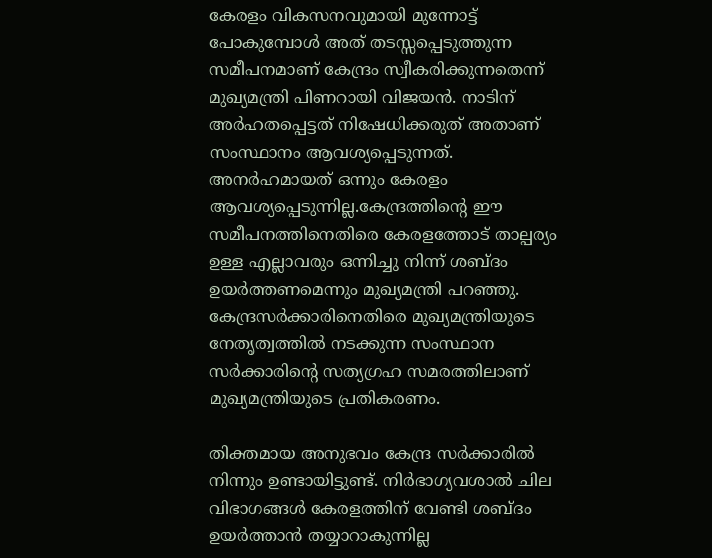കേരളം വികസനവുമായി മുന്നോട്ട് പോകുമ്പോൾ അത് തടസ്സപ്പെടുത്തുന്ന സമീപനമാണ് കേന്ദ്രം സ്വീകരിക്കുന്നതെന്ന് മുഖ്യമന്ത്രി പിണറായി വിജയൻ. നാടിന് അർഹതപ്പെട്ടത് നിഷേധിക്കരുത് അതാണ് സംസ്ഥാനം ആവശ്യപ്പെടുന്നത്. അനർഹമായത് ഒന്നും കേരളം ആവശ്യപ്പെടുന്നില്ല.കേന്ദ്രത്തിന്റെ ഈ സമീപനത്തിനെതിരെ കേരളത്തോട് താല്പര്യം ഉള്ള എല്ലാവരും ഒന്നിച്ചു നിന്ന് ശബ്ദം ഉയർത്തണമെന്നും മുഖ്യമന്ത്രി പറഞ്ഞു. കേന്ദ്രസർക്കാരിനെതിരെ മുഖ്യമന്ത്രിയുടെ നേതൃത്വത്തിൽ നടക്കുന്ന സംസ്ഥാന സർക്കാരിന്റെ സത്യഗ്രഹ സമരത്തിലാണ് മുഖ്യമന്ത്രിയുടെ പ്രതികരണം.

തിക്തമായ അനുഭവം കേന്ദ്ര സർക്കാരിൽ നിന്നും ഉണ്ടായിട്ടുണ്ട്. നിർഭാഗ്യവശാൽ ചില വിഭാഗങ്ങൾ കേരളത്തിന്‌ വേണ്ടി ശബ്ദം ഉയർത്താൻ തയ്യാറാകുന്നില്ല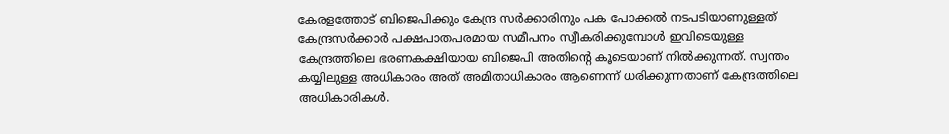കേരളത്തോട് ബിജെപിക്കും കേന്ദ്ര സർക്കാരിനും പക പോക്കൽ നടപടിയാണുള്ളത് കേന്ദ്രസർക്കാർ പക്ഷപാതപരമായ സമീപനം സ്വീകരിക്കുമ്പോൾ ഇവിടെയുള്ള കേന്ദ്രത്തിലെ ഭരണകക്ഷിയായ ബിജെപി അതിന്റെ കൂടെയാണ് നിൽക്കുന്നത്. സ്വന്തം കയ്യിലുള്ള അധികാരം അത് അമിതാധികാരം ആണെന്ന് ധരിക്കുന്നതാണ് കേന്ദ്രത്തിലെ അധികാരികൾ.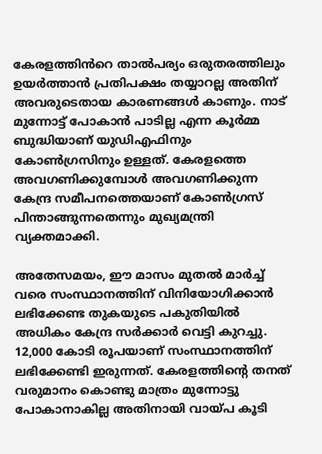കേരളത്തിൻറെ താൽപര്യം ഒരുതരത്തിലും ഉയർത്താൻ പ്രതിപക്ഷം തയ്യാറല്ല അതിന് അവരുടെതായ കാരണങ്ങൾ കാണും. നാട് മുന്നോട്ട് പോകാൻ പാടില്ല എന്ന കൂർമ്മ ബുദ്ധിയാണ് യുഡിഎഫിനും കോൺഗ്രസിനും ഉള്ളത്. കേരളത്തെ അവഗണിക്കുമ്പോൾ അവഗണിക്കുന്ന കേന്ദ്ര സമീപനത്തെയാണ് കോൺഗ്രസ് പിന്താങ്ങുന്നതെന്നും മുഖ്യമന്ത്രി വ്യക്തമാക്കി.

അതേസമയം, ഈ മാസം മുതൽ മാർച്ച്‌ വരെ സംസ്ഥാനത്തിന് വിനിയോഗിക്കാൻ ലഭിക്കേണ്ട തുകയുടെ പകുതിയിൽ അധികം കേന്ദ്ര സർക്കാർ വെട്ടി കുറച്ചു. 12,000 കോടി രൂപയാണ് സംസ്ഥാനത്തിന് ലഭിക്കേണ്ടി ഇരുന്നത്. കേരളത്തിന്റെ തനത് വരുമാനം കൊണ്ടു മാത്രം മുന്നോട്ടു പോകാനാകില്ല അതിനായി വായ്പ കൂടി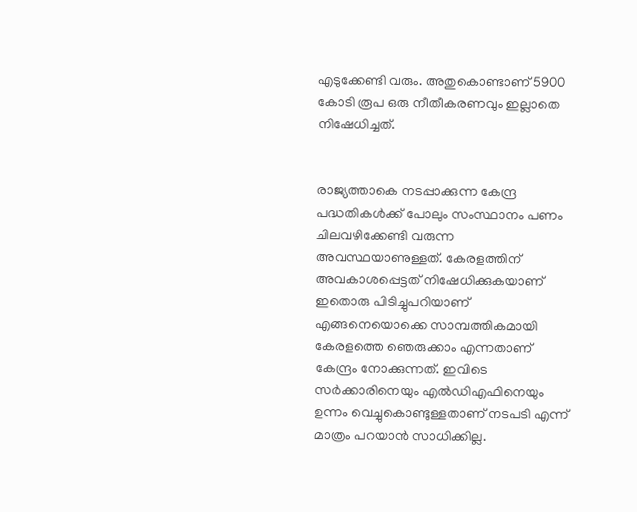എടുക്കേണ്ടി വരും. അതുകൊണ്ടാണ് 5900 കോടി രൂപ ഒരു നീതീകരണവും ഇല്ലാതെ നിഷേധിച്ചത്.


രാജ്യത്താകെ നടപ്പാക്കുന്ന കേന്ദ്ര പദ്ധതികൾക്ക് പോലും സംസ്ഥാനം പണം ചിലവഴിക്കേണ്ടി വരുന്ന അവസ്ഥയാണുള്ളത്. കേരളത്തിന് അവകാശപ്പെട്ടത് നിഷേധിക്കുകയാണ് ഇതൊരു പിടിച്ചുപറിയാണ് എങ്ങനെയൊക്കെ സാമ്പത്തികമായി കേരളത്തെ ഞെരുക്കാം എന്നതാണ് കേന്ദ്രം നോക്കുന്നത്. ഇവിടെ സർക്കാരിനെയും എൽഡിഎഫിനെയും ഉന്നം വെച്ചുകൊണ്ടുള്ളതാണ് നടപടി എന്ന് മാത്രം പറയാൻ സാധിക്കില്ല.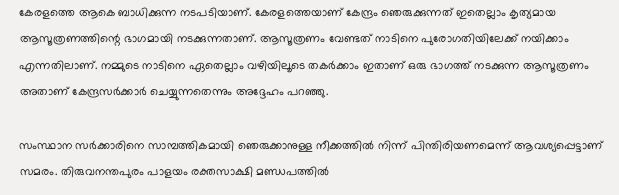കേരളത്തെ ആകെ ബാധിക്കുന്ന നടപടിയാണ്. കേരളത്തെയാണ് കേന്ദ്രം ഞെരുക്കുന്നത് ഇതെല്ലാം കൃത്യമായ ആസൂത്രണത്തിന്റെ ഭാഗമായി നടക്കുന്നതാണ്. ആസൂത്രണം വേണ്ടത് നാടിനെ പുരോഗതിയിലേക്ക് നയിക്കാം എന്നതിലാണ്. നമ്മുടെ നാടിനെ ഏതെല്ലാം വഴിയിലൂടെ തകർക്കാം ഇതാണ് ഒരു ഭാഗത്ത് നടക്കുന്ന ആസൂത്രണം അതാണ് കേന്ദ്രസർക്കാർ ചെയ്യുന്നതെന്നും അദ്ദേഹം പറഞ്ഞു.

സംസ്ഥാന സർക്കാരിനെ സാമ്പത്തികമായി ഞെരുക്കാനുള്ള നീക്കത്തിൽ നിന്ന് പിന്തിരിയണമെന്ന് ആവശ്യപ്പെട്ടാണ് സമരം. തിരുവനന്തപുരം പാളയം രക്തസാക്ഷി മണ്ഡപത്തിൽ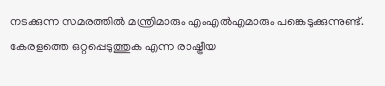നടക്കുന്ന സമരത്തിൽ മന്ത്രിമാരും എംഎൽഎമാരും പങ്കെടുക്കുന്നുണ്ട്. കേരളത്തെ ഒറ്റപ്പെടുത്തുക എന്ന രാഷ്ട്രീയ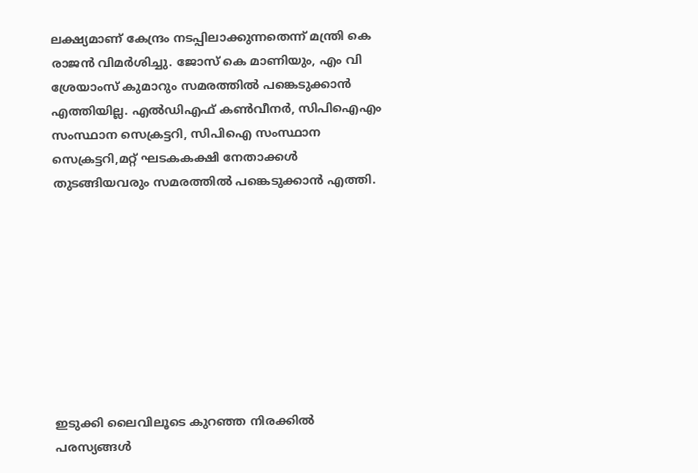ലക്ഷ്യമാണ് കേന്ദ്രം നടപ്പിലാക്കുന്നതെന്ന് മന്ത്രി കെ രാജൻ വിമർശിച്ചു. ജോസ് കെ മാണിയും, എം വി ശ്രേയാംസ് കുമാറും സമരത്തിൽ പങ്കെടുക്കാൻ എത്തിയില്ല. എൽഡിഎഫ് കൺവീനർ, സിപിഐഎം സംസ്ഥാന സെക്രട്ടറി, സിപിഐ സംസ്ഥാന സെക്രട്ടറി,മറ്റ് ഘടകകക്ഷി നേതാക്കൾ തുടങ്ങിയവരും സമരത്തിൽ പങ്കെടുക്കാൻ എത്തി.









ഇടുക്കി ലൈവിലൂടെ കുറഞ്ഞ നിരക്കിൽ പരസ്യങ്ങൾ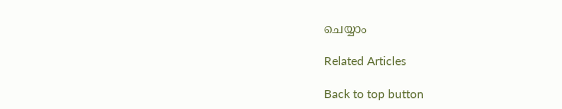ചെയ്യാം

Related Articles

Back to top button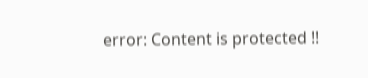error: Content is protected !!